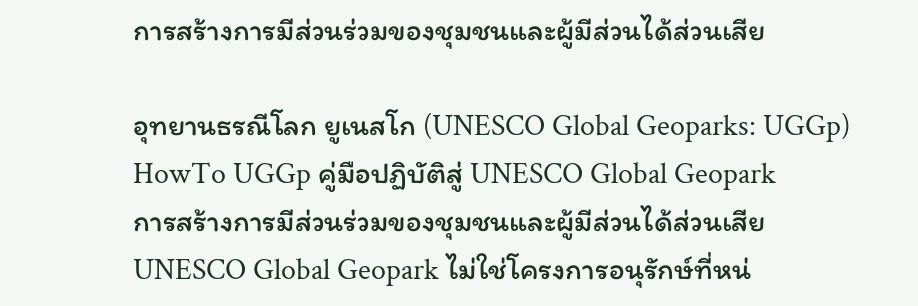การสร้างการมีส่วนร่วมของชุมชนและผู้มีส่วนได้ส่วนเสีย

อุทยานธรณีโลก ยูเนสโก (UNESCO Global Geoparks: UGGp)
HowTo UGGp คู่มือปฏิบัติสู่ UNESCO Global Geopark
การสร้างการมีส่วนร่วมของชุมชนและผู้มีส่วนได้ส่วนเสีย
UNESCO Global Geopark ไม่ใช่โครงการอนุรักษ์ที่หน่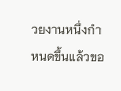วยงานหนึ่งกำหนดขึ้นแล้วขอ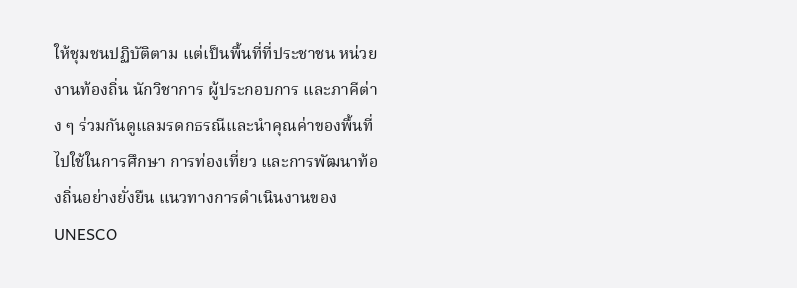ให้ชุมชนปฏิบัติตาม แต่เป็นพื้นที่ที่ประชาชน หน่วยงานท้องถิ่น นักวิชาการ ผู้ประกอบการ และภาคีต่าง ๆ ร่วมกันดูแลมรดกธรณีและนำคุณค่าของพื้นที่ไปใช้ในการศึกษา การท่องเที่ยว และการพัฒนาท้องถิ่นอย่างยั่งยืน แนวทางการดำเนินงานของ UNESCO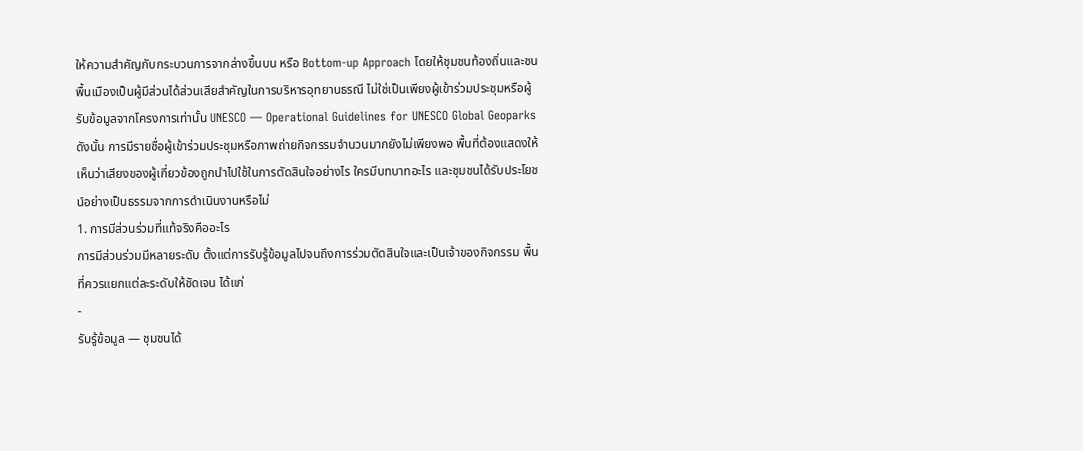ให้ความสำคัญกับกระบวนการจากล่างขึ้นบน หรือ Bottom-up Approach โดยให้ชุมชนท้องถิ่นและชนพื้นเมืองเป็นผู้มีส่วนได้ส่วนเสียสำคัญในการบริหารอุทยานธรณี ไม่ใช่เป็นเพียงผู้เข้าร่วมประชุมหรือผู้รับข้อมูลจากโครงการเท่านั้น UNESCO — Operational Guidelines for UNESCO Global Geoparks
ดังนั้น การมีรายชื่อผู้เข้าร่วมประชุมหรือภาพถ่ายกิจกรรมจำนวนมากยังไม่เพียงพอ พื้นที่ต้องแสดงให้เห็นว่าเสียงของผู้เกี่ยวข้องถูกนำไปใช้ในการตัดสินใจอย่างไร ใครมีบทบาทอะไร และชุมชนได้รับประโยชน์อย่างเป็นธรรมจากการดำเนินงานหรือไม่
1. การมีส่วนร่วมที่แท้จริงคืออะไร
การมีส่วนร่วมมีหลายระดับ ตั้งแต่การรับรู้ข้อมูลไปจนถึงการร่วมตัดสินใจและเป็นเจ้าของกิจกรรม พื้นที่ควรแยกแต่ละระดับให้ชัดเจน ได้แก่
-
รับรู้ข้อมูล — ชุมชนได้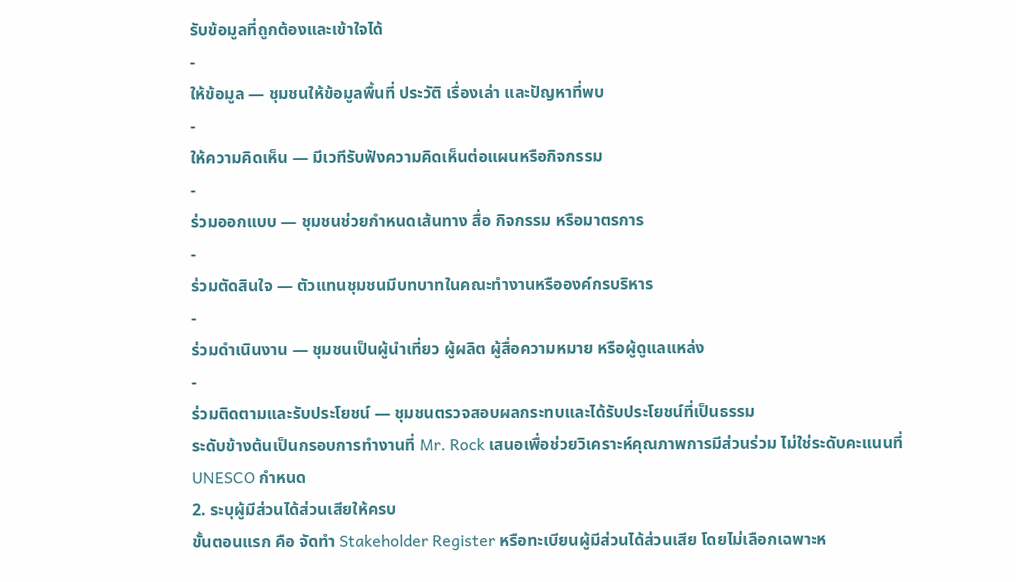รับข้อมูลที่ถูกต้องและเข้าใจได้
-
ให้ข้อมูล — ชุมชนให้ข้อมูลพื้นที่ ประวัติ เรื่องเล่า และปัญหาที่พบ
-
ให้ความคิดเห็น — มีเวทีรับฟังความคิดเห็นต่อแผนหรือกิจกรรม
-
ร่วมออกแบบ — ชุมชนช่วยกำหนดเส้นทาง สื่อ กิจกรรม หรือมาตรการ
-
ร่วมตัดสินใจ — ตัวแทนชุมชนมีบทบาทในคณะทำงานหรือองค์กรบริหาร
-
ร่วมดำเนินงาน — ชุมชนเป็นผู้นำเที่ยว ผู้ผลิต ผู้สื่อความหมาย หรือผู้ดูแลแหล่ง
-
ร่วมติดตามและรับประโยชน์ — ชุมชนตรวจสอบผลกระทบและได้รับประโยชน์ที่เป็นธรรม
ระดับข้างต้นเป็นกรอบการทำงานที่ Mr. Rock เสนอเพื่อช่วยวิเคราะห์คุณภาพการมีส่วนร่วม ไม่ใช่ระดับคะแนนที่ UNESCO กำหนด
2. ระบุผู้มีส่วนได้ส่วนเสียให้ครบ
ขั้นตอนแรก คือ จัดทำ Stakeholder Register หรือทะเบียนผู้มีส่วนได้ส่วนเสีย โดยไม่เลือกเฉพาะห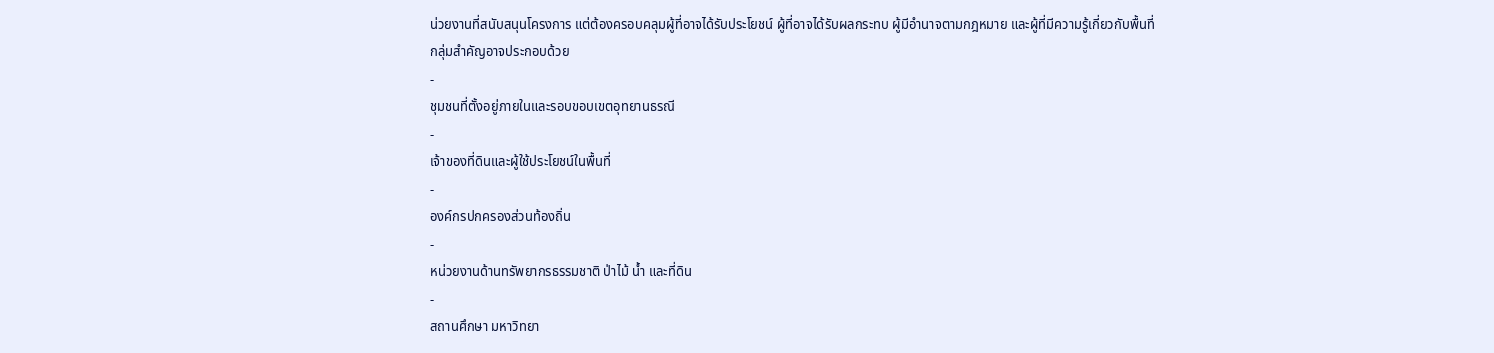น่วยงานที่สนับสนุนโครงการ แต่ต้องครอบคลุมผู้ที่อาจได้รับประโยชน์ ผู้ที่อาจได้รับผลกระทบ ผู้มีอำนาจตามกฎหมาย และผู้ที่มีความรู้เกี่ยวกับพื้นที่
กลุ่มสำคัญอาจประกอบด้วย
-
ชุมชนที่ตั้งอยู่ภายในและรอบขอบเขตอุทยานธรณี
-
เจ้าของที่ดินและผู้ใช้ประโยชน์ในพื้นที่
-
องค์กรปกครองส่วนท้องถิ่น
-
หน่วยงานด้านทรัพยากรธรรมชาติ ป่าไม้ น้ำ และที่ดิน
-
สถานศึกษา มหาวิทยา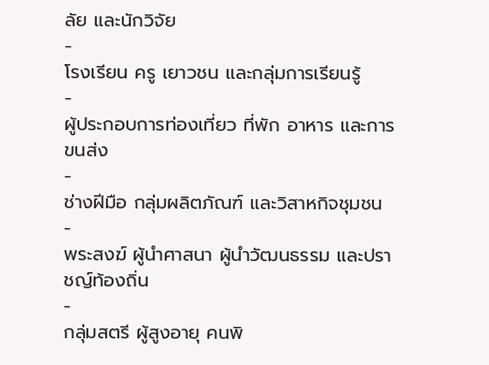ลัย และนักวิจัย
-
โรงเรียน ครู เยาวชน และกลุ่มการเรียนรู้
-
ผู้ประกอบการท่องเที่ยว ที่พัก อาหาร และการขนส่ง
-
ช่างฝีมือ กลุ่มผลิตภัณฑ์ และวิสาหกิจชุมชน
-
พระสงฆ์ ผู้นำศาสนา ผู้นำวัฒนธรรม และปราชญ์ท้องถิ่น
-
กลุ่มสตรี ผู้สูงอายุ คนพิ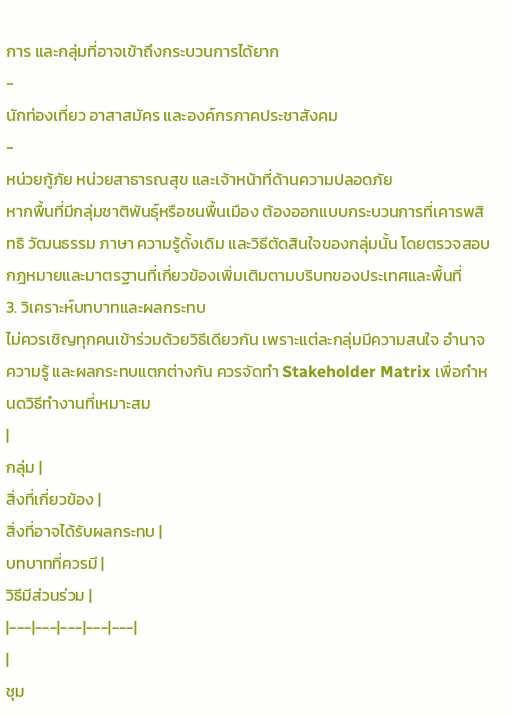การ และกลุ่มที่อาจเข้าถึงกระบวนการได้ยาก
-
นักท่องเที่ยว อาสาสมัคร และองค์กรภาคประชาสังคม
-
หน่วยกู้ภัย หน่วยสาธารณสุข และเจ้าหน้าที่ด้านความปลอดภัย
หากพื้นที่มีกลุ่มชาติพันธุ์หรือชนพื้นเมือง ต้องออกแบบกระบวนการที่เคารพสิทธิ วัฒนธรรม ภาษา ความรู้ดั้งเดิม และวิธีตัดสินใจของกลุ่มนั้น โดยตรวจสอบกฎหมายและมาตรฐานที่เกี่ยวข้องเพิ่มเติมตามบริบทของประเทศและพื้นที่
3. วิเคราะห์บทบาทและผลกระทบ
ไม่ควรเชิญทุกคนเข้าร่วมด้วยวิธีเดียวกัน เพราะแต่ละกลุ่มมีความสนใจ อำนาจ ความรู้ และผลกระทบแตกต่างกัน ควรจัดทำ Stakeholder Matrix เพื่อกำหนดวิธีทำงานที่เหมาะสม
|
กลุ่ม |
สิ่งที่เกี่ยวข้อง |
สิ่งที่อาจได้รับผลกระทบ |
บทบาทที่ควรมี |
วิธีมีส่วนร่วม |
|---|---|---|---|---|
|
ชุม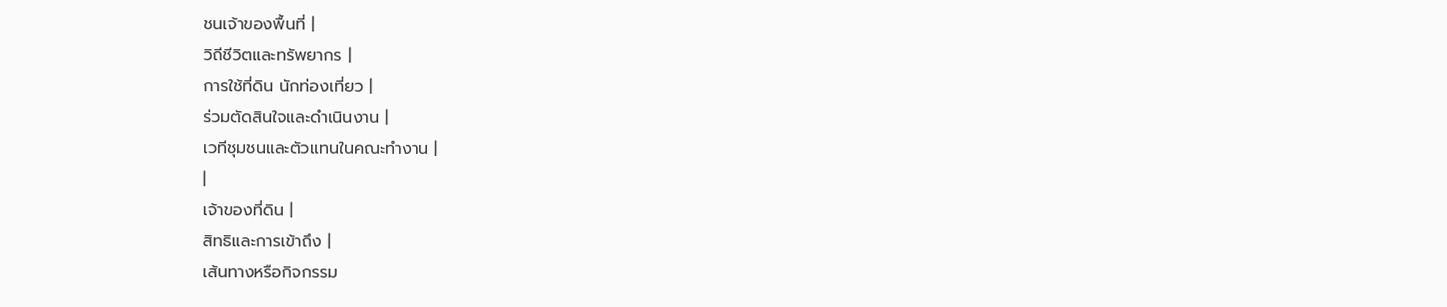ชนเจ้าของพื้นที่ |
วิถีชีวิตและทรัพยากร |
การใช้ที่ดิน นักท่องเที่ยว |
ร่วมตัดสินใจและดำเนินงาน |
เวทีชุมชนและตัวแทนในคณะทำงาน |
|
เจ้าของที่ดิน |
สิทธิและการเข้าถึง |
เส้นทางหรือกิจกรรม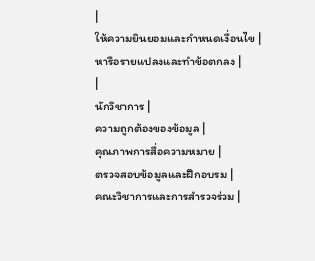|
ให้ความยินยอมและกำหนดเงื่อนไข |
หารือรายแปลงและทำข้อตกลง |
|
นักวิชาการ |
ความถูกต้องของข้อมูล |
คุณภาพการสื่อความหมาย |
ตรวจสอบข้อมูลและฝึกอบรม |
คณะวิชาการและการสำรวจร่วม |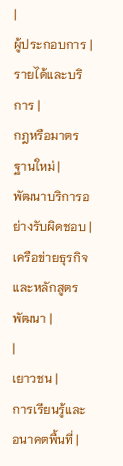|
ผู้ประกอบการ |
รายได้และบริการ |
กฎหรือมาตรฐานใหม่ |
พัฒนาบริการอย่างรับผิดชอบ |
เครือข่ายธุรกิจและหลักสูตรพัฒนา |
|
เยาวชน |
การเรียนรู้และอนาคตพื้นที่ |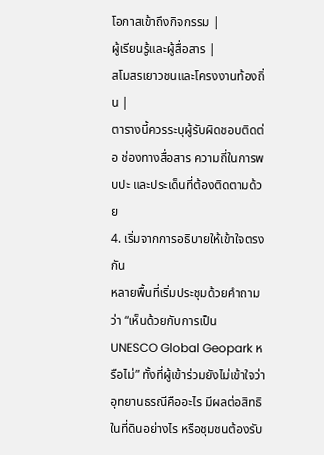โอกาสเข้าถึงกิจกรรม |
ผู้เรียนรู้และผู้สื่อสาร |
สโมสรเยาวชนและโครงงานท้องถิ่น |
ตารางนี้ควรระบุผู้รับผิดชอบติดต่อ ช่องทางสื่อสาร ความถี่ในการพบปะ และประเด็นที่ต้องติดตามด้วย
4. เริ่มจากการอธิบายให้เข้าใจตรงกัน
หลายพื้นที่เริ่มประชุมด้วยคำถามว่า “เห็นด้วยกับการเป็น UNESCO Global Geopark หรือไม่” ทั้งที่ผู้เข้าร่วมยังไม่เข้าใจว่าอุทยานธรณีคืออะไร มีผลต่อสิทธิในที่ดินอย่างไร หรือชุมชนต้องรับ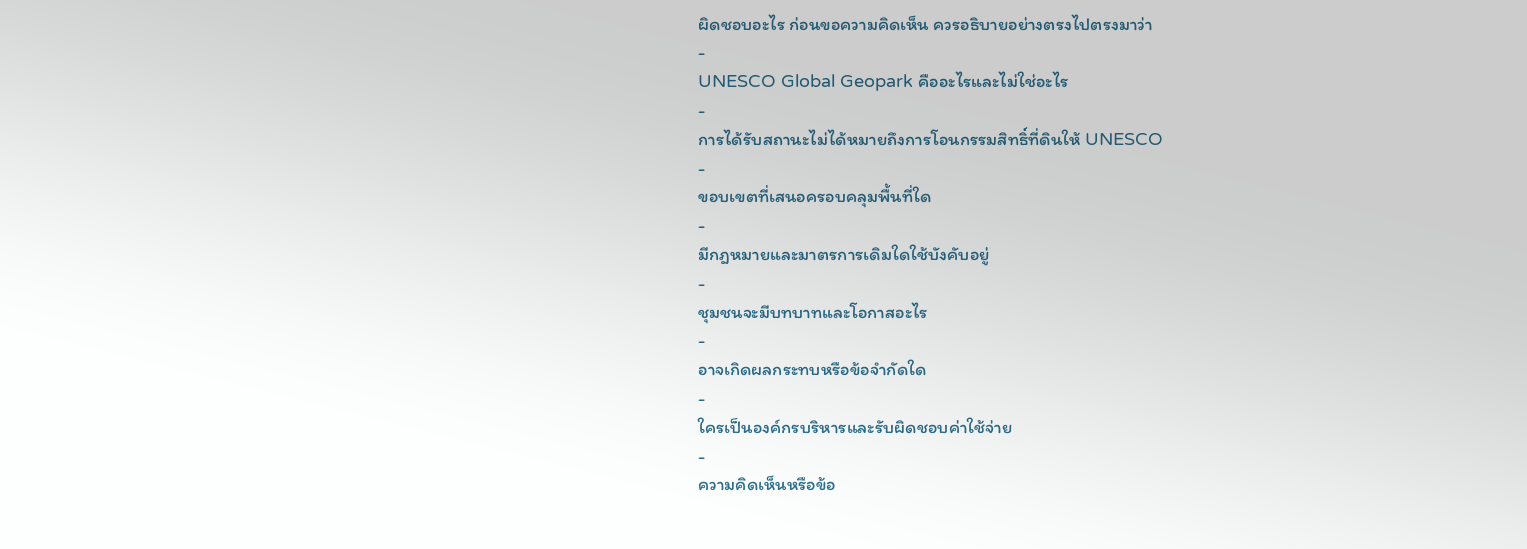ผิดชอบอะไร ก่อนขอความคิดเห็น ควรอธิบายอย่างตรงไปตรงมาว่า
-
UNESCO Global Geopark คืออะไรและไม่ใช่อะไร
-
การได้รับสถานะไม่ได้หมายถึงการโอนกรรมสิทธิ์ที่ดินให้ UNESCO
-
ขอบเขตที่เสนอครอบคลุมพื้นที่ใด
-
มีกฎหมายและมาตรการเดิมใดใช้บังคับอยู่
-
ชุมชนจะมีบทบาทและโอกาสอะไร
-
อาจเกิดผลกระทบหรือข้อจำกัดใด
-
ใครเป็นองค์กรบริหารและรับผิดชอบค่าใช้จ่าย
-
ความคิดเห็นหรือข้อ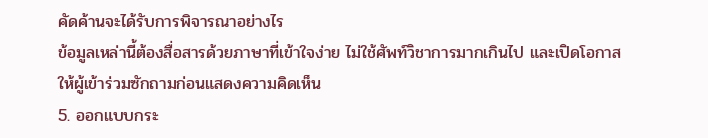คัดค้านจะได้รับการพิจารณาอย่างไร
ข้อมูลเหล่านี้ต้องสื่อสารด้วยภาษาที่เข้าใจง่าย ไม่ใช้ศัพท์วิชาการมากเกินไป และเปิดโอกาสให้ผู้เข้าร่วมซักถามก่อนแสดงความคิดเห็น
5. ออกแบบกระ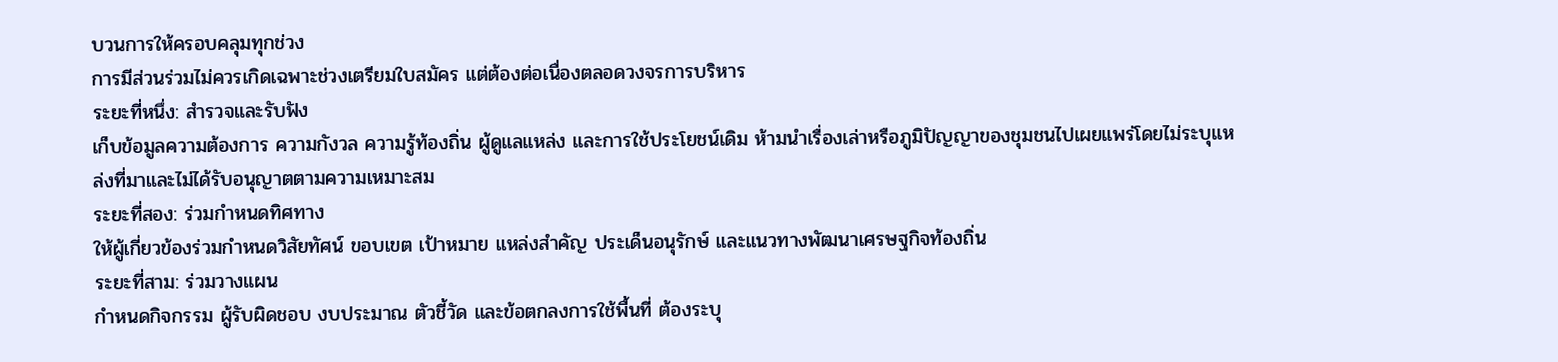บวนการให้ครอบคลุมทุกช่วง
การมีส่วนร่วมไม่ควรเกิดเฉพาะช่วงเตรียมใบสมัคร แต่ต้องต่อเนื่องตลอดวงจรการบริหาร
ระยะที่หนึ่ง: สำรวจและรับฟัง
เก็บข้อมูลความต้องการ ความกังวล ความรู้ท้องถิ่น ผู้ดูแลแหล่ง และการใช้ประโยชน์เดิม ห้ามนำเรื่องเล่าหรือภูมิปัญญาของชุมชนไปเผยแพร่โดยไม่ระบุแหล่งที่มาและไม่ได้รับอนุญาตตามความเหมาะสม
ระยะที่สอง: ร่วมกำหนดทิศทาง
ให้ผู้เกี่ยวข้องร่วมกำหนดวิสัยทัศน์ ขอบเขต เป้าหมาย แหล่งสำคัญ ประเด็นอนุรักษ์ และแนวทางพัฒนาเศรษฐกิจท้องถิ่น
ระยะที่สาม: ร่วมวางแผน
กำหนดกิจกรรม ผู้รับผิดชอบ งบประมาณ ตัวชี้วัด และข้อตกลงการใช้พื้นที่ ต้องระบุ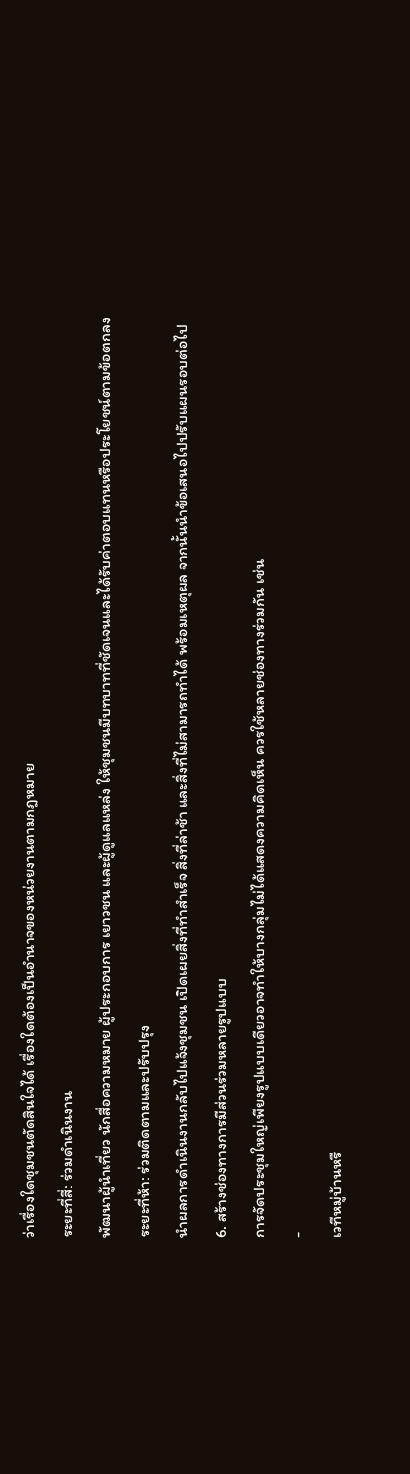ว่าเรื่องใดชุมชนตัดสินใจได้ เรื่องใดต้องเป็นอำนาจของหน่วยงานตามกฎหมาย
ระยะที่สี่: ร่วมดำเนินงาน
พัฒนาผู้นำเที่ยว นักสื่อความหมาย ผู้ประกอบการ เยาวชน และผู้ดูแลแหล่ง ให้ชุมชนมีบทบาทที่ชัดเจนและได้รับค่าตอบแทนหรือประโยชน์ตามข้อตกลง
ระยะที่ห้า: ร่วมติดตามและปรับปรุง
นำผลการดำเนินงานกลับไปแจ้งชุมชน เปิดเผยสิ่งที่ทำสำเร็จ สิ่งที่ล่าช้า และสิ่งที่ไม่สามารถทำได้ พร้อมเหตุผล จากนั้นนำข้อเสนอไปปรับแผนรอบต่อไป
6. สร้างช่องทางการมีส่วนร่วมหลายรูปแบบ
การจัดประชุมใหญ่เพียงรูปแบบเดียวอาจทำให้บางกลุ่มไม่ได้แสดงความคิดเห็น ควรใช้หลายช่องทางร่วมกัน เช่น
-
เวทีหมู่บ้านหรื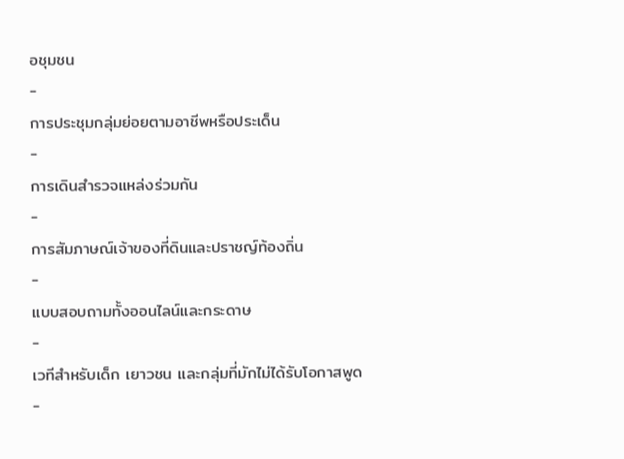อชุมชน
-
การประชุมกลุ่มย่อยตามอาชีพหรือประเด็น
-
การเดินสำรวจแหล่งร่วมกัน
-
การสัมภาษณ์เจ้าของที่ดินและปราชญ์ท้องถิ่น
-
แบบสอบถามทั้งออนไลน์และกระดาษ
-
เวทีสำหรับเด็ก เยาวชน และกลุ่มที่มักไม่ได้รับโอกาสพูด
-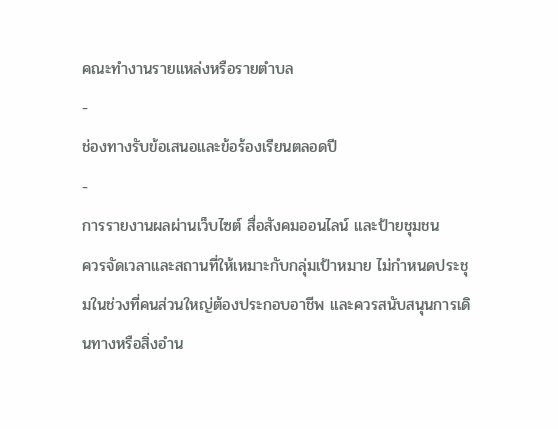คณะทำงานรายแหล่งหรือรายตำบล
-
ช่องทางรับข้อเสนอและข้อร้องเรียนตลอดปี
-
การรายงานผลผ่านเว็บไซต์ สื่อสังคมออนไลน์ และป้ายชุมชน
ควรจัดเวลาและสถานที่ให้เหมาะกับกลุ่มเป้าหมาย ไม่กำหนดประชุมในช่วงที่คนส่วนใหญ่ต้องประกอบอาชีพ และควรสนับสนุนการเดินทางหรือสิ่งอำน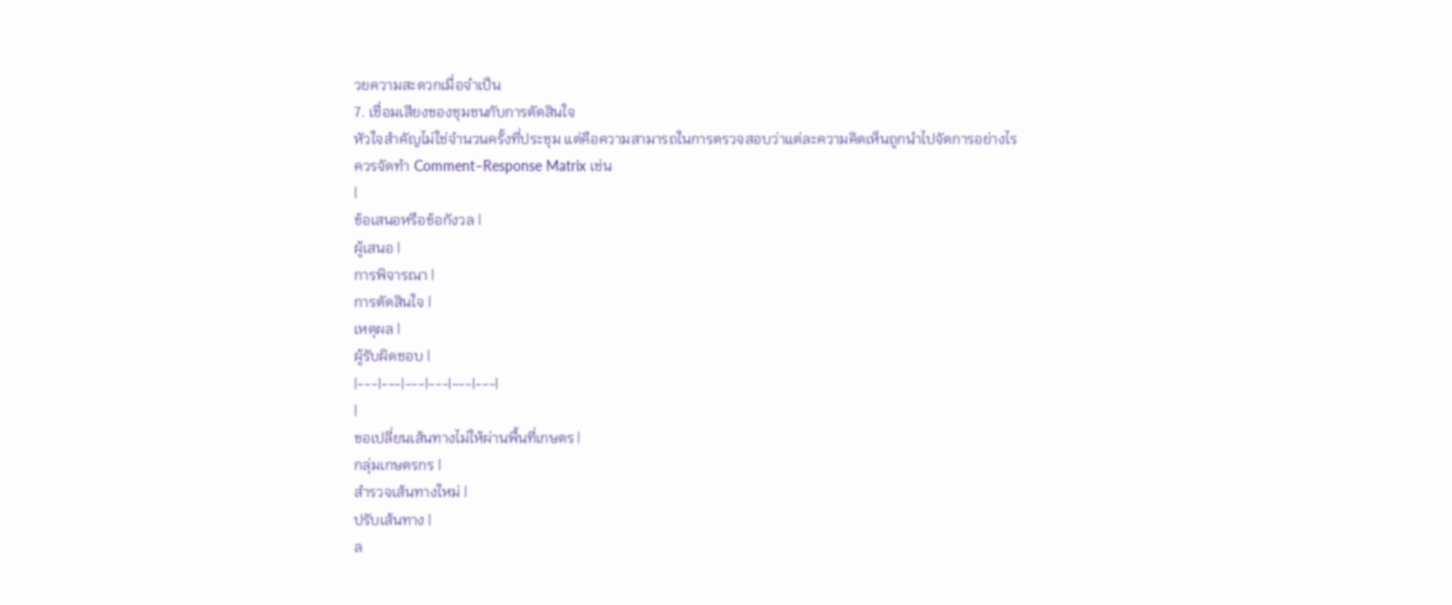วยความสะดวกเมื่อจำเป็น
7. เชื่อมเสียงของชุมชนกับการตัดสินใจ
หัวใจสำคัญไม่ใช่จำนวนครั้งที่ประชุม แต่คือความสามารถในการตรวจสอบว่าแต่ละความคิดเห็นถูกนำไปจัดการอย่างไร
ควรจัดทำ Comment–Response Matrix เช่น
|
ข้อเสนอหรือข้อกังวล |
ผู้เสนอ |
การพิจารณา |
การตัดสินใจ |
เหตุผล |
ผู้รับผิดชอบ |
|---|---|---|---|---|---|
|
ขอเปลี่ยนเส้นทางไม่ให้ผ่านพื้นที่เกษตร |
กลุ่มเกษตรกร |
สำรวจเส้นทางใหม่ |
ปรับเส้นทาง |
ล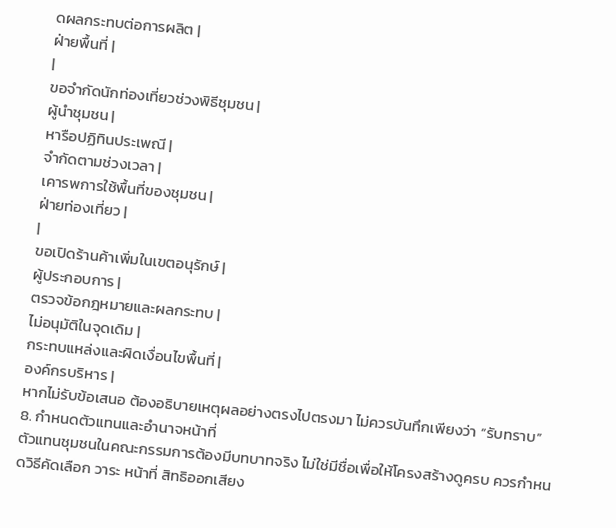ดผลกระทบต่อการผลิต |
ฝ่ายพื้นที่ |
|
ขอจำกัดนักท่องเที่ยวช่วงพิธีชุมชน |
ผู้นำชุมชน |
หารือปฏิทินประเพณี |
จำกัดตามช่วงเวลา |
เคารพการใช้พื้นที่ของชุมชน |
ฝ่ายท่องเที่ยว |
|
ขอเปิดร้านค้าเพิ่มในเขตอนุรักษ์ |
ผู้ประกอบการ |
ตรวจข้อกฎหมายและผลกระทบ |
ไม่อนุมัติในจุดเดิม |
กระทบแหล่งและผิดเงื่อนไขพื้นที่ |
องค์กรบริหาร |
หากไม่รับข้อเสนอ ต้องอธิบายเหตุผลอย่างตรงไปตรงมา ไม่ควรบันทึกเพียงว่า “รับทราบ”
8. กำหนดตัวแทนและอำนาจหน้าที่
ตัวแทนชุมชนในคณะกรรมการต้องมีบทบาทจริง ไม่ใช่มีชื่อเพื่อให้โครงสร้างดูครบ ควรกำหนดวิธีคัดเลือก วาระ หน้าที่ สิทธิออกเสียง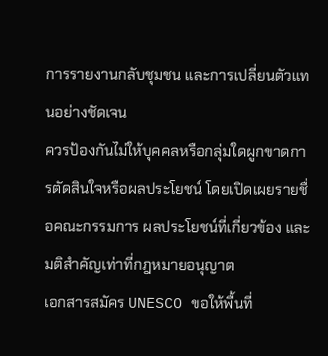การรายงานกลับชุมชน และการเปลี่ยนตัวแทนอย่างชัดเจน
ควรป้องกันไม่ให้บุคคลหรือกลุ่มใดผูกขาดการตัดสินใจหรือผลประโยชน์ โดยเปิดเผยรายชื่อคณะกรรมการ ผลประโยชน์ที่เกี่ยวข้อง และมติสำคัญเท่าที่กฎหมายอนุญาต
เอกสารสมัคร UNESCO ขอให้พื้นที่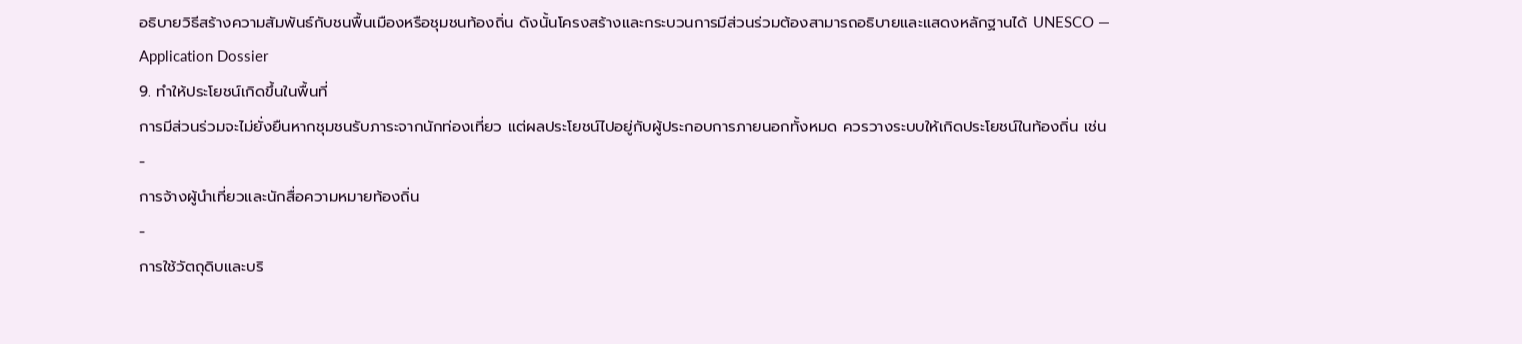อธิบายวิธีสร้างความสัมพันธ์กับชนพื้นเมืองหรือชุมชนท้องถิ่น ดังนั้นโครงสร้างและกระบวนการมีส่วนร่วมต้องสามารถอธิบายและแสดงหลักฐานได้ UNESCO — Application Dossier
9. ทำให้ประโยชน์เกิดขึ้นในพื้นที่
การมีส่วนร่วมจะไม่ยั่งยืนหากชุมชนรับภาระจากนักท่องเที่ยว แต่ผลประโยชน์ไปอยู่กับผู้ประกอบการภายนอกทั้งหมด ควรวางระบบให้เกิดประโยชน์ในท้องถิ่น เช่น
-
การจ้างผู้นำเที่ยวและนักสื่อความหมายท้องถิ่น
-
การใช้วัตถุดิบและบริ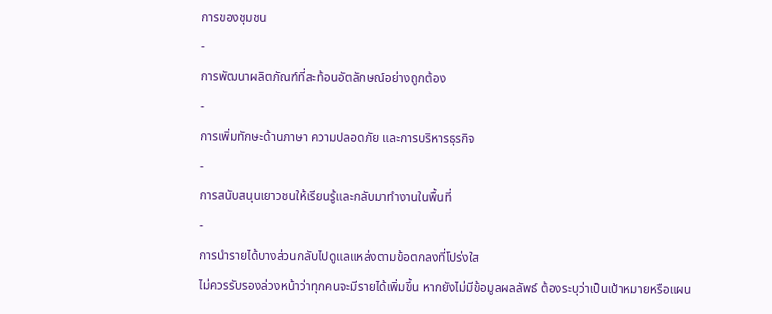การของชุมชน
-
การพัฒนาผลิตภัณฑ์ที่สะท้อนอัตลักษณ์อย่างถูกต้อง
-
การเพิ่มทักษะด้านภาษา ความปลอดภัย และการบริหารธุรกิจ
-
การสนับสนุนเยาวชนให้เรียนรู้และกลับมาทำงานในพื้นที่
-
การนำรายได้บางส่วนกลับไปดูแลแหล่งตามข้อตกลงที่โปร่งใส
ไม่ควรรับรองล่วงหน้าว่าทุกคนจะมีรายได้เพิ่มขึ้น หากยังไม่มีข้อมูลผลลัพธ์ ต้องระบุว่าเป็นเป้าหมายหรือแผน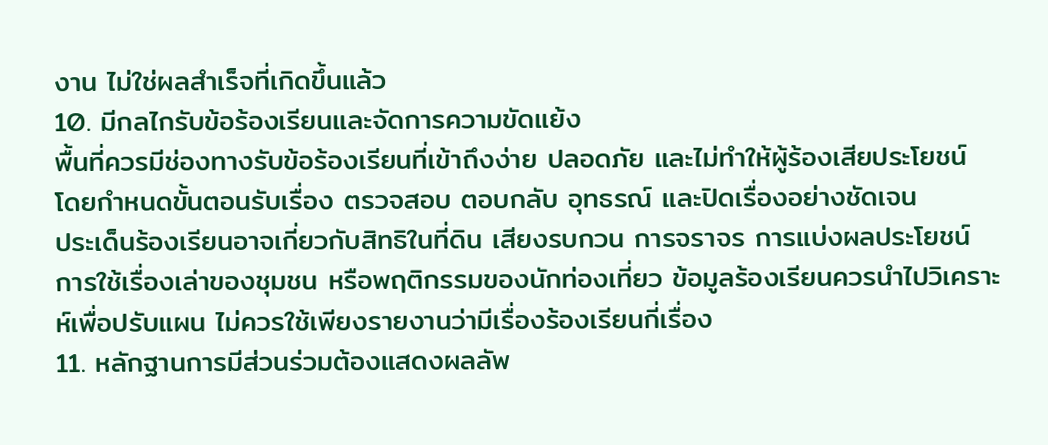งาน ไม่ใช่ผลสำเร็จที่เกิดขึ้นแล้ว
10. มีกลไกรับข้อร้องเรียนและจัดการความขัดแย้ง
พื้นที่ควรมีช่องทางรับข้อร้องเรียนที่เข้าถึงง่าย ปลอดภัย และไม่ทำให้ผู้ร้องเสียประโยชน์ โดยกำหนดขั้นตอนรับเรื่อง ตรวจสอบ ตอบกลับ อุทธรณ์ และปิดเรื่องอย่างชัดเจน
ประเด็นร้องเรียนอาจเกี่ยวกับสิทธิในที่ดิน เสียงรบกวน การจราจร การแบ่งผลประโยชน์ การใช้เรื่องเล่าของชุมชน หรือพฤติกรรมของนักท่องเที่ยว ข้อมูลร้องเรียนควรนำไปวิเคราะห์เพื่อปรับแผน ไม่ควรใช้เพียงรายงานว่ามีเรื่องร้องเรียนกี่เรื่อง
11. หลักฐานการมีส่วนร่วมต้องแสดงผลลัพ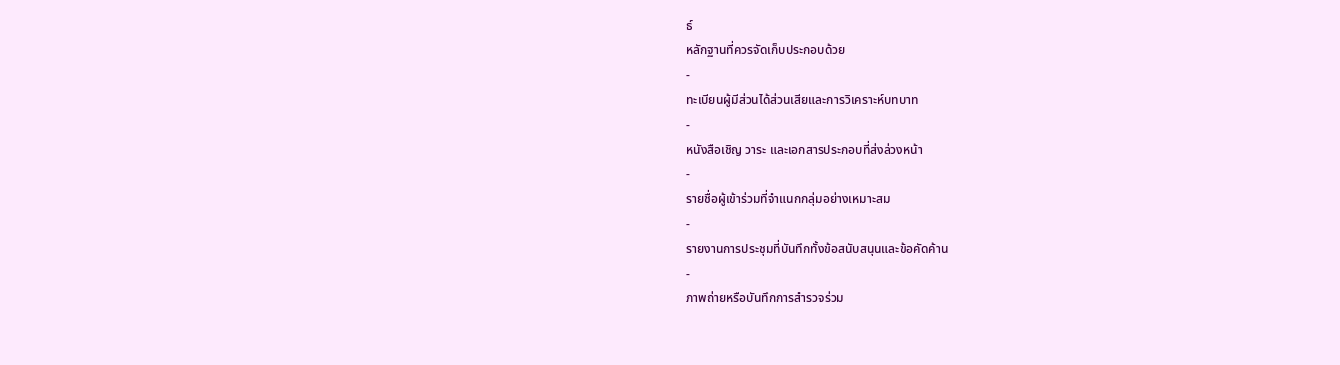ธ์
หลักฐานที่ควรจัดเก็บประกอบด้วย
-
ทะเบียนผู้มีส่วนได้ส่วนเสียและการวิเคราะห์บทบาท
-
หนังสือเชิญ วาระ และเอกสารประกอบที่ส่งล่วงหน้า
-
รายชื่อผู้เข้าร่วมที่จำแนกกลุ่มอย่างเหมาะสม
-
รายงานการประชุมที่บันทึกทั้งข้อสนับสนุนและข้อคัดค้าน
-
ภาพถ่ายหรือบันทึกการสำรวจร่วม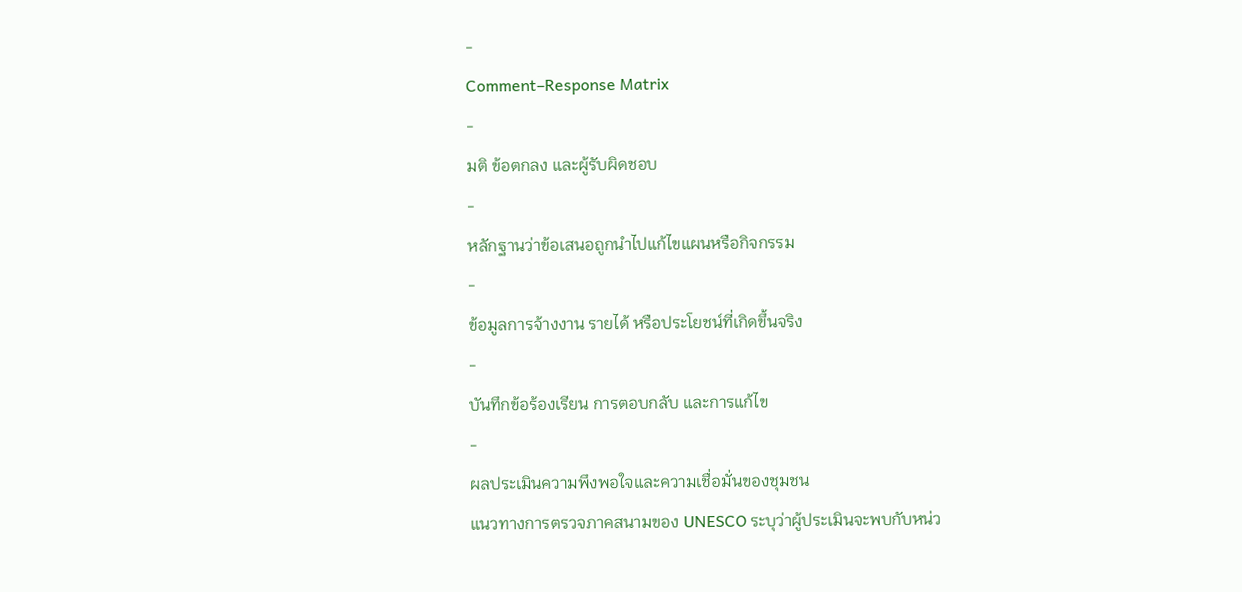-
Comment–Response Matrix
-
มติ ข้อตกลง และผู้รับผิดชอบ
-
หลักฐานว่าข้อเสนอถูกนำไปแก้ไขแผนหรือกิจกรรม
-
ข้อมูลการจ้างงาน รายได้ หรือประโยชน์ที่เกิดขึ้นจริง
-
บันทึกข้อร้องเรียน การตอบกลับ และการแก้ไข
-
ผลประเมินความพึงพอใจและความเชื่อมั่นของชุมชน
แนวทางการตรวจภาคสนามของ UNESCO ระบุว่าผู้ประเมินจะพบกับหน่ว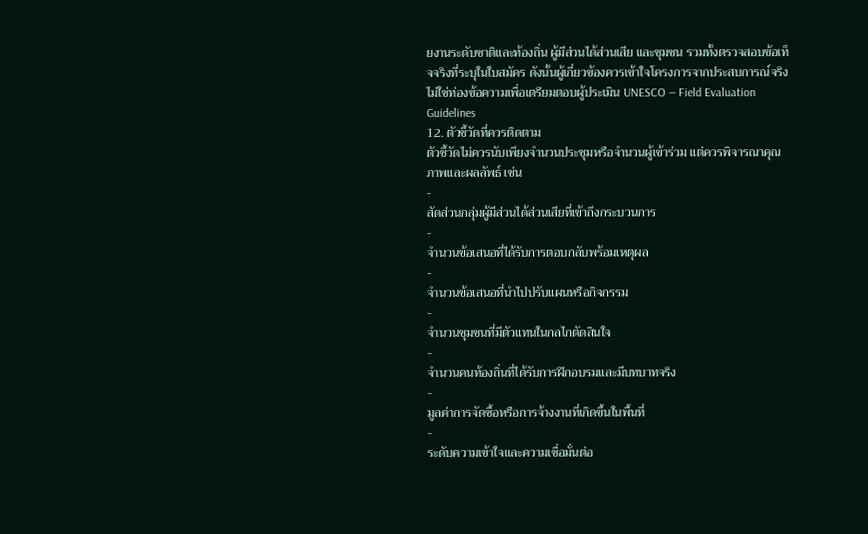ยงานระดับชาติและท้องถิ่น ผู้มีส่วนได้ส่วนเสีย และชุมชน รวมทั้งตรวจสอบข้อเท็จจริงที่ระบุในใบสมัคร ดังนั้นผู้เกี่ยวข้องควรเข้าใจโครงการจากประสบการณ์จริง ไม่ใช่ท่องข้อความเพื่อเตรียมตอบผู้ประเมิน UNESCO — Field Evaluation Guidelines
12. ตัวชี้วัดที่ควรติดตาม
ตัวชี้วัดไม่ควรนับเพียงจำนวนประชุมหรือจำนวนผู้เข้าร่วม แต่ควรพิจารณาคุณภาพและผลลัพธ์ เช่น
-
สัดส่วนกลุ่มผู้มีส่วนได้ส่วนเสียที่เข้าถึงกระบวนการ
-
จำนวนข้อเสนอที่ได้รับการตอบกลับพร้อมเหตุผล
-
จำนวนข้อเสนอที่นำไปปรับแผนหรือกิจกรรม
-
จำนวนชุมชนที่มีตัวแทนในกลไกตัดสินใจ
-
จำนวนคนท้องถิ่นที่ได้รับการฝึกอบรมและมีบทบาทจริง
-
มูลค่าการจัดซื้อหรือการจ้างงานที่เกิดขึ้นในพื้นที่
-
ระดับความเข้าใจและความเชื่อมั่นต่อ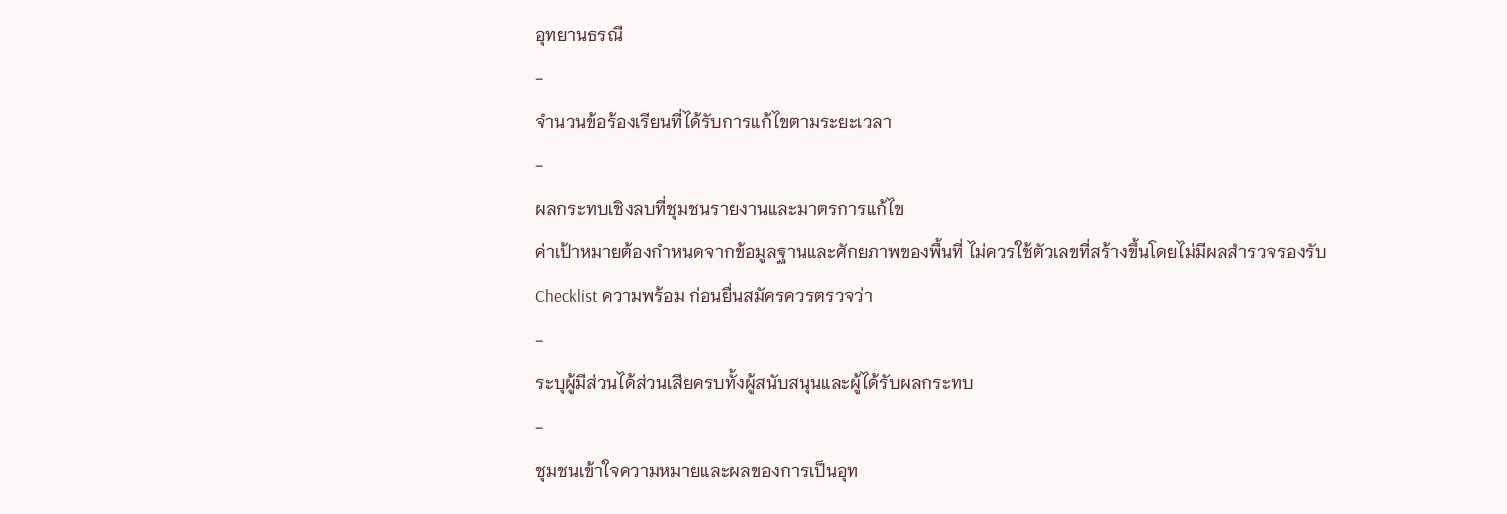อุทยานธรณี
-
จำนวนข้อร้องเรียนที่ได้รับการแก้ไขตามระยะเวลา
-
ผลกระทบเชิงลบที่ชุมชนรายงานและมาตรการแก้ไข
ค่าเป้าหมายต้องกำหนดจากข้อมูลฐานและศักยภาพของพื้นที่ ไม่ควรใช้ตัวเลขที่สร้างขึ้นโดยไม่มีผลสำรวจรองรับ
Checklist ความพร้อม ก่อนยื่นสมัครควรตรวจว่า
-
ระบุผู้มีส่วนได้ส่วนเสียครบทั้งผู้สนับสนุนและผู้ได้รับผลกระทบ
-
ชุมชนเข้าใจความหมายและผลของการเป็นอุท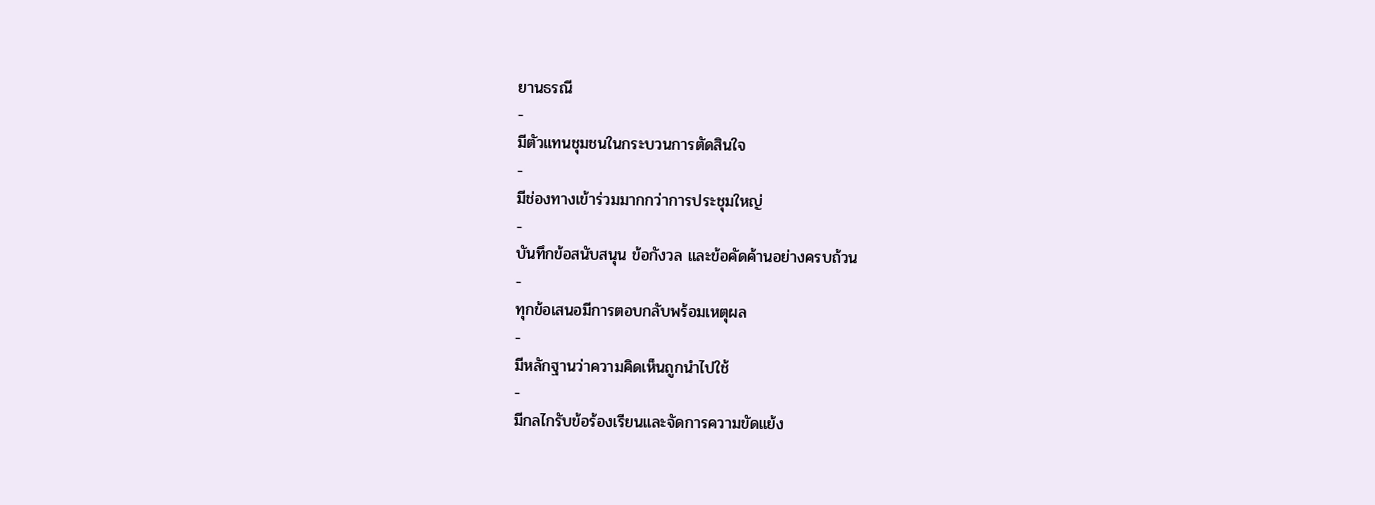ยานธรณี
-
มีตัวแทนชุมชนในกระบวนการตัดสินใจ
-
มีช่องทางเข้าร่วมมากกว่าการประชุมใหญ่
-
บันทึกข้อสนับสนุน ข้อกังวล และข้อคัดค้านอย่างครบถ้วน
-
ทุกข้อเสนอมีการตอบกลับพร้อมเหตุผล
-
มีหลักฐานว่าความคิดเห็นถูกนำไปใช้
-
มีกลไกรับข้อร้องเรียนและจัดการความขัดแย้ง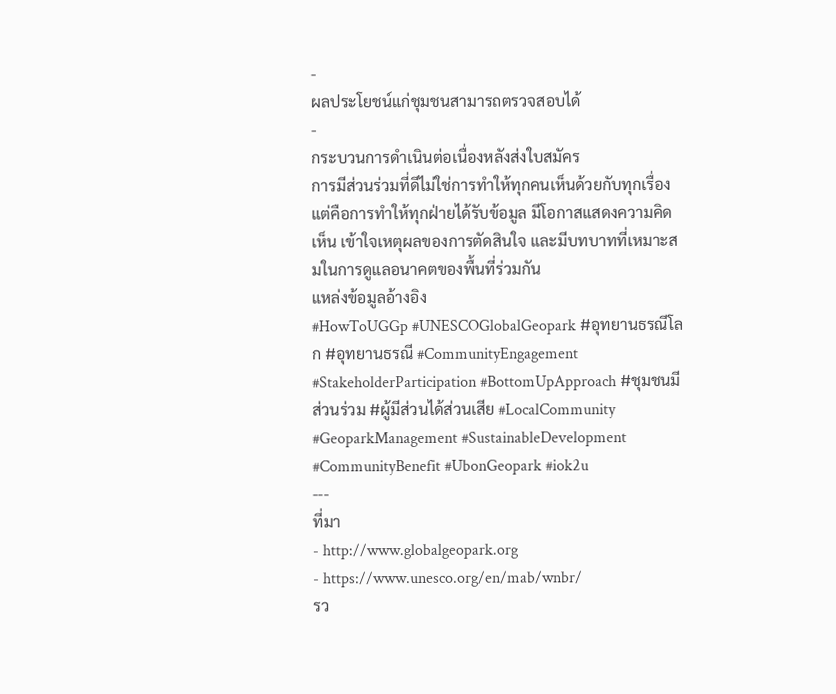-
ผลประโยชน์แก่ชุมชนสามารถตรวจสอบได้
-
กระบวนการดำเนินต่อเนื่องหลังส่งใบสมัคร
การมีส่วนร่วมที่ดีไม่ใช่การทำให้ทุกคนเห็นด้วยกับทุกเรื่อง แต่คือการทำให้ทุกฝ่ายได้รับข้อมูล มีโอกาสแสดงความคิดเห็น เข้าใจเหตุผลของการตัดสินใจ และมีบทบาทที่เหมาะสมในการดูแลอนาคตของพื้นที่ร่วมกัน
แหล่งข้อมูลอ้างอิง
#HowToUGGp #UNESCOGlobalGeopark #อุทยานธรณีโลก #อุทยานธรณี #CommunityEngagement #StakeholderParticipation #BottomUpApproach #ชุมชนมีส่วนร่วม #ผู้มีส่วนได้ส่วนเสีย #LocalCommunity #GeoparkManagement #SustainableDevelopment #CommunityBenefit #UbonGeopark #iok2u
---
ที่มา
- http://www.globalgeopark.org
- https://www.unesco.org/en/mab/wnbr/
รว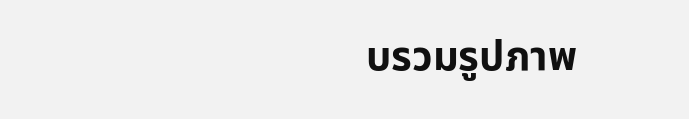บรวมรูปภาพ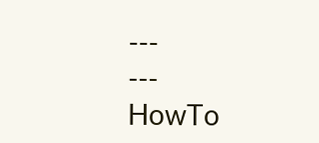---
---
HowTo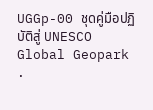UGGp-00 ชุดคู่มือปฏิบัติสู่ UNESCO Global Geopark
.